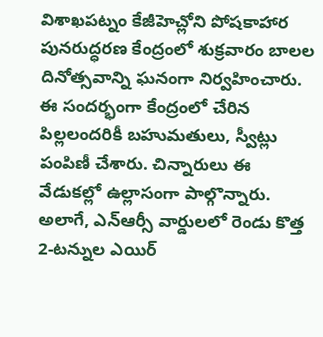విశాఖపట్నం కేజీహెచ్లోని పోషకాహార పునరుద్ధరణ కేంద్రంలో శుక్రవారం బాలల దినోత్సవాన్ని ఘనంగా నిర్వహించారు. ఈ సందర్భంగా కేంద్రంలో చేరిన పిల్లలందరికీ బహుమతులు, స్వీట్లు పంపిణీ చేశారు. చిన్నారులు ఈ వేడుకల్లో ఉల్లాసంగా పాల్గొన్నారు. అలాగే, ఎన్ఆర్సీ వార్డులలో రెండు కొత్త 2-టన్నుల ఎయిర్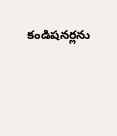కండిషనర్లను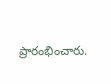ప్రారంభించారు.